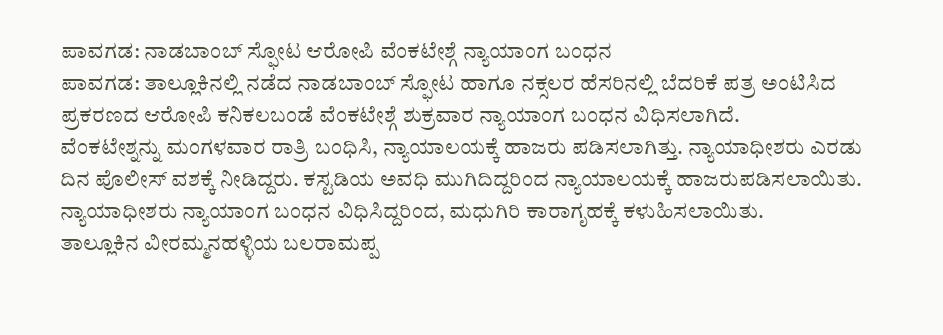ಪಾವಗಡ: ನಾಡಬಾಂಬ್ ಸ್ಫೋಟ ಆರೋಪಿ ವೆಂಕಟೇಶ್ಗೆ ನ್ಯಾಯಾಂಗ ಬಂಧನ
ಪಾವಗಡ: ತಾಲ್ಲೂಕಿನಲ್ಲಿ ನಡೆದ ನಾಡಬಾಂಬ್ ಸ್ಫೋಟ ಹಾಗೂ ನಕ್ಸಲರ ಹೆಸರಿನಲ್ಲಿ ಬೆದರಿಕೆ ಪತ್ರ ಅಂಟಿಸಿದ ಪ್ರಕರಣದ ಆರೋಪಿ ಕನಿಕಲಬಂಡೆ ವೆಂಕಟೇಶ್ಗೆ ಶುಕ್ರವಾರ ನ್ಯಾಯಾಂಗ ಬಂಧನ ವಿಧಿಸಲಾಗಿದೆ.
ವೆಂಕಟೇಶ್ನನ್ನು ಮಂಗಳವಾರ ರಾತ್ರಿ ಬಂಧಿಸಿ, ನ್ಯಾಯಾಲಯಕ್ಕೆ ಹಾಜರು ಪಡಿಸಲಾಗಿತ್ತು. ನ್ಯಾಯಾಧೀಶರು ಎರಡು ದಿನ ಪೊಲೀಸ್ ವಶಕ್ಕೆ ನೀಡಿದ್ದರು. ಕಸ್ಟಡಿಯ ಅವಧಿ ಮುಗಿದಿದ್ದರಿಂದ ನ್ಯಾಯಾಲಯಕ್ಕೆ ಹಾಜರುಪಡಿಸಲಾಯಿತು.
ನ್ಯಾಯಾಧೀಶರು ನ್ಯಾಯಾಂಗ ಬಂಧನ ವಿಧಿಸಿದ್ದರಿಂದ, ಮಧುಗಿರಿ ಕಾರಾಗೃಹಕ್ಕೆ ಕಳುಹಿಸಲಾಯಿತು.
ತಾಲ್ಲೂಕಿನ ವೀರಮ್ಮನಹಳ್ಳಿಯ ಬಲರಾಮಪ್ಪ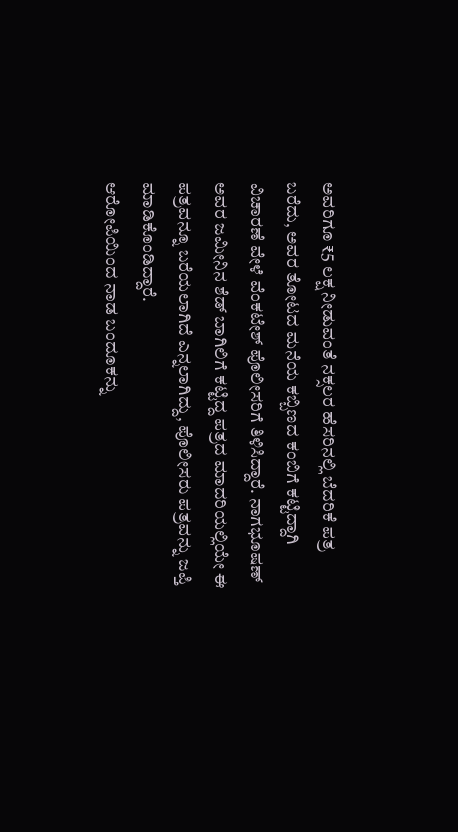ಅವರಿಗೂ ₹5 ಲಕ್ಷ ನೀಡುವಂತೆ ನಕ್ಸಲರ ಹೆಸರಿನಲ್ಲಿ ಬೆದರಿಕೆ ಪತ್ರ ಬರೆದು, ಅವರ ತೋಟದ ಮನೆಯ ಕಬ್ಬಿಣದ ಕಂಬಿಗೆ ಕಟ್ಟಿದ್ದಾಗಿ ವಿಚಾರಣೆ ವೇಳೆ ವೆಂಕಟೇಶ್ ಪೊಲೀಸರಿಗೆ ತಿಳಿಸಿದ್ದಾರೆ. ನಾಗಭೂಷಣ್ ಅವರ ಜಮೀನಿನ ಶೆಡ್ ಬಾಗಿಲಿಗೆ ಕಟ್ಟಿದ್ದ ಪತ್ರದ ಮಾದರಿಯಲ್ಲಿಯೇ ಈ ಪತ್ರವನ್ನೂ ಬರೆಯಲಾಗಿದೆ ಎನ್ನಲಾಗಿದ್ದು, ಪೊಲೀಸರು ಪತ್ರವನ್ನು ಜಪ್ತಿ ಮಾಡಿಕೊಂಡಿದ್ದಾರೆ.
ಆರೋಪಿಯಿಂದ ನಾಡ ಬಂದೂಕನ್ನು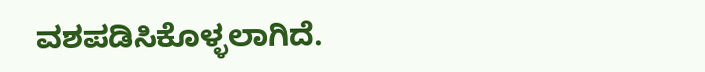ವಶಪಡಿಸಿಕೊಳ್ಳಲಾಗಿದೆ.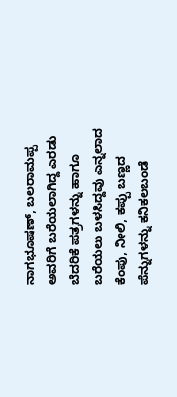ನಾಗಭೂಷಣ್, ಬಲರಾಮಪ್ಪ ಅವರಿಗೆ ಬರೆಯಲಾಗಿದ್ದ ಎರಡು ಬೆದರಿಕೆ ಪತ್ರಗಳನ್ನು ಹಾಗೂ ಬರೆಯಲು ಬಳಸಿದ್ದವು ಎನ್ನಲಾದ ಕೆಂಪು, ನೀಲಿ, ಕಪ್ಪು ಬಣ್ಣದ ಪೆನ್ನುಗಳನ್ನು ಕನಿಕಲಬಂಡೆ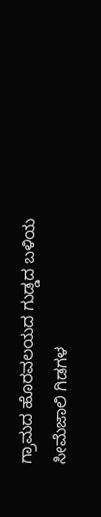ಗ್ರಾಮದ ಹೊರವಲಯದ ಗುಡ್ಡದ ಬಳಿಯ ಸೀಮೆಜಾಲಿ ಗಿಡಗಳ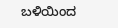ಬಳಿಯಿಂದ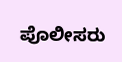ಪೊಲೀಸರು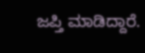ಜಪ್ತಿ ಮಾಡಿದ್ದಾರೆ.